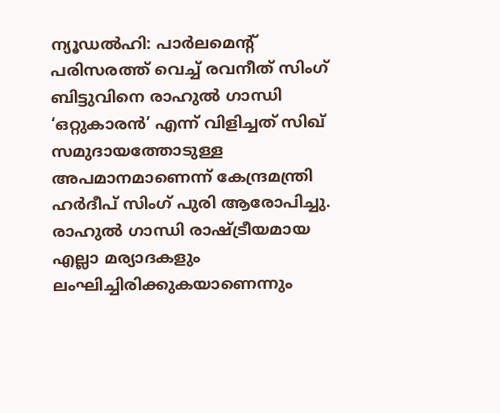ന്യൂഡൽഹി: പാർലമെന്റ് പരിസരത്ത് വെച്ച് രവനീത് സിംഗ് ബിട്ടുവിനെ രാഹുൽ ഗാന്ധി ‘ഒറ്റുകാരൻ’ എന്ന് വിളിച്ചത് സിഖ് സമുദായത്തോടുള്ള അപമാനമാണെന്ന് കേന്ദ്രമന്ത്രി ഹർദീപ് സിംഗ് പുരി ആരോപിച്ചു. രാഹുൽ ഗാന്ധി രാഷ്ട്രീയമായ എല്ലാ മര്യാദകളും ലംഘിച്ചിരിക്കുകയാണെന്നും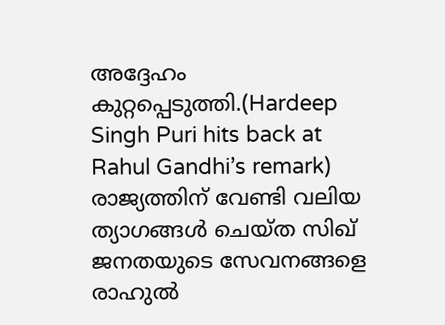അദ്ദേഹം കുറ്റപ്പെടുത്തി.(Hardeep Singh Puri hits back at Rahul Gandhi’s remark)
രാജ്യത്തിന് വേണ്ടി വലിയ ത്യാഗങ്ങൾ ചെയ്ത സിഖ് ജനതയുടെ സേവനങ്ങളെ രാഹുൽ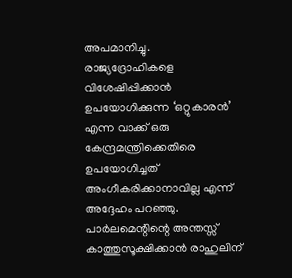അപമാനിച്ചു. രാജ്യദ്രോഹികളെ വിശേഷിപ്പിക്കാൻ ഉപയോഗിക്കുന്ന ‘ഒറ്റുകാരൻ’ എന്ന വാക്ക് ഒരു കേന്ദ്രമന്ത്രിക്കെതിരെ ഉപയോഗിച്ചത് അംഗീകരിക്കാനാവില്ല എന്ന് അദ്ദേഹം പറഞ്ഞു. പാർലമെന്റിന്റെ അന്തസ്സ് കാത്തുസൂക്ഷിക്കാൻ രാഹുലിന്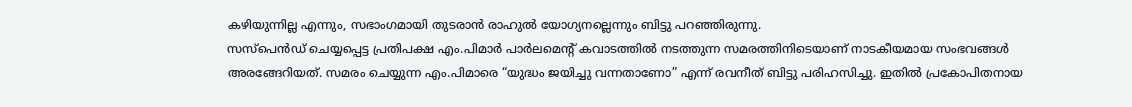കഴിയുന്നില്ല എന്നും, സഭാംഗമായി തുടരാൻ രാഹുൽ യോഗ്യനല്ലെന്നും ബിട്ടു പറഞ്ഞിരുന്നു.
സസ്പെൻഡ് ചെയ്യപ്പെട്ട പ്രതിപക്ഷ എം.പിമാർ പാർലമെന്റ് കവാടത്തിൽ നടത്തുന്ന സമരത്തിനിടെയാണ് നാടകീയമായ സംഭവങ്ങൾ അരങ്ങേറിയത്. സമരം ചെയ്യുന്ന എം.പിമാരെ “യുദ്ധം ജയിച്ചു വന്നതാണോ” എന്ന് രവനീത് ബിട്ടു പരിഹസിച്ചു. ഇതിൽ പ്രകോപിതനായ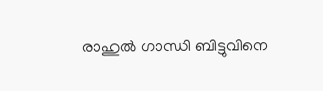രാഹുൽ ഗാന്ധി ബിട്ടുവിനെ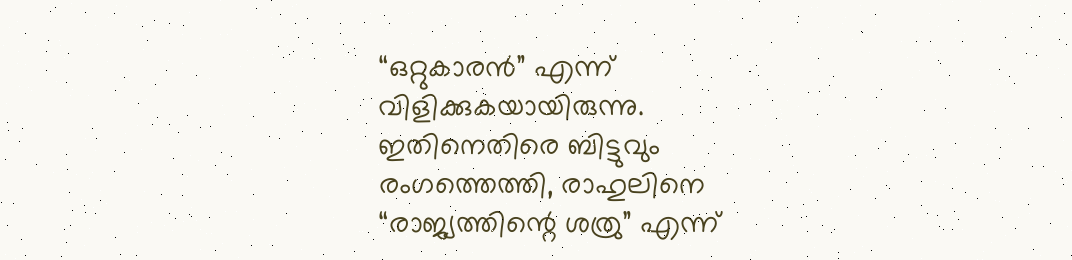“ഒറ്റുകാരൻ” എന്ന് വിളിക്കുകയായിരുന്നു. ഇതിനെതിരെ ബിട്ടുവും രംഗത്തെത്തി, രാഹുലിനെ “രാജ്യത്തിന്റെ ശത്രു” എന്ന്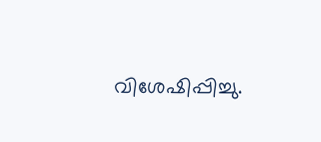വിശേഷിപ്പിച്ചു.